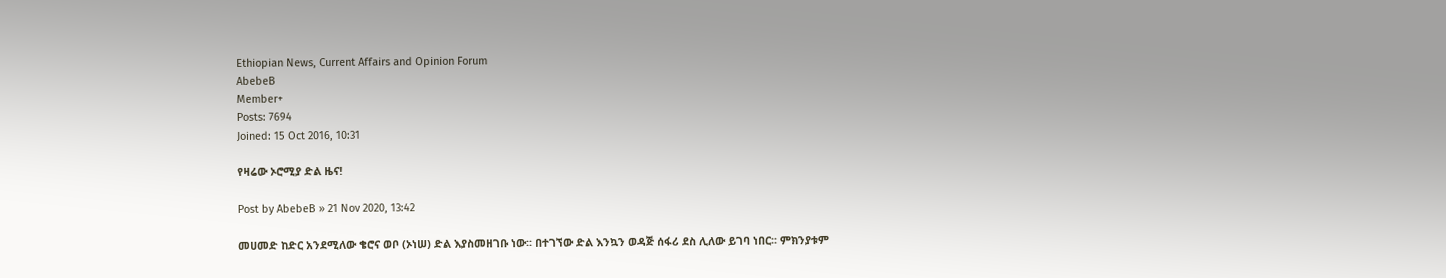Ethiopian News, Current Affairs and Opinion Forum
AbebeB
Member+
Posts: 7694
Joined: 15 Oct 2016, 10:31

የዛሬው ኦሮሚያ ድል ዜና!

Post by AbebeB » 21 Nov 2020, 13:42

መሀመድ ከድር አንደሚለው ቄሮና ወቦ (ኦነሠ) ድል እያስመዘገቡ ነው፡፡ በተገኘው ድል እንኳን ወዳጅ ሰፋሪ ደስ ሊለው ይገባ ነበር፡፡ ምክንያቱም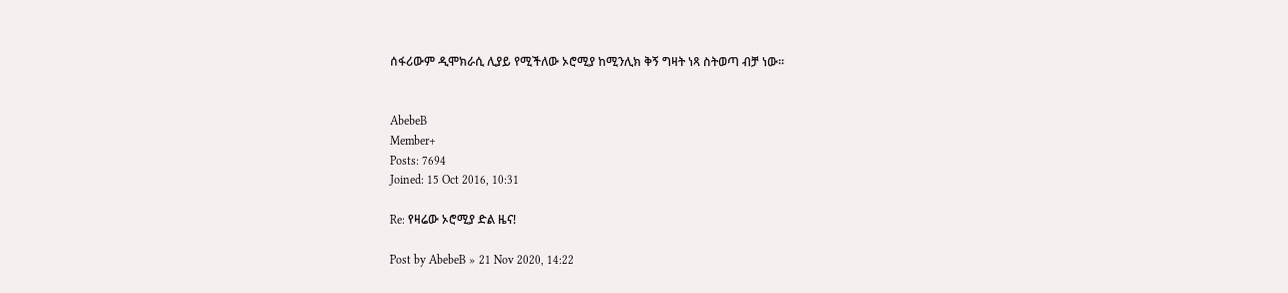ሰፋሪውም ዲሞክራሲ ሊያይ የሚችለው ኦሮሚያ ከሚንሊክ ቅኝ ግዛት ነጻ ስትወጣ ብቻ ነው፡፡


AbebeB
Member+
Posts: 7694
Joined: 15 Oct 2016, 10:31

Re: የዛሬው ኦሮሚያ ድል ዜና!

Post by AbebeB » 21 Nov 2020, 14:22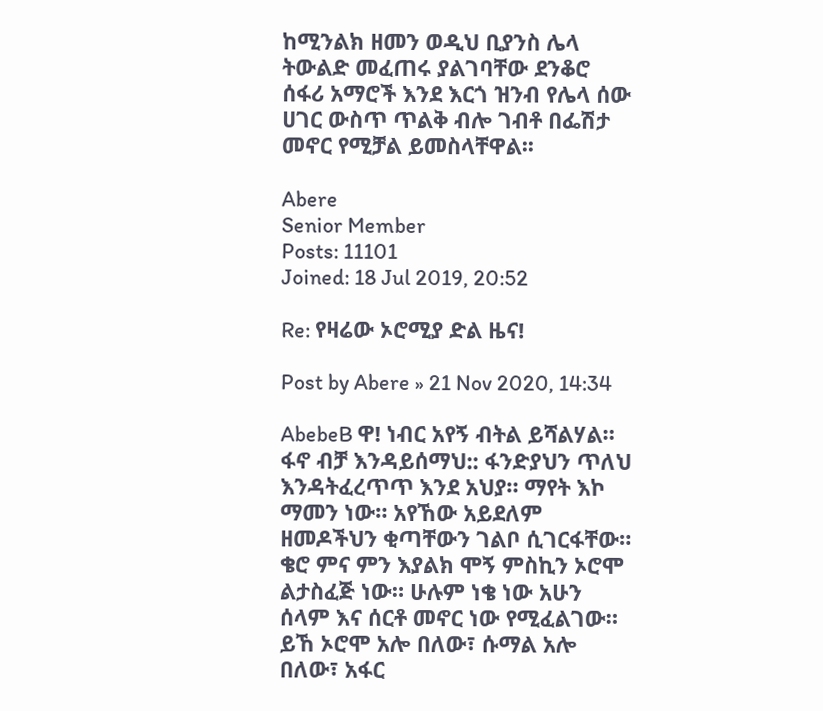ከሚንልክ ዘመን ወዲህ ቢያንስ ሌላ ትውልድ መፈጠሩ ያልገባቸው ደንቆሮ ሰፋሪ አማሮች እንደ እርጎ ዝንብ የሌላ ሰው ሀገር ውስጥ ጥልቅ ብሎ ገብቶ በፌሽታ መኖር የሚቻል ይመስላቸዋል፡፡

Abere
Senior Member
Posts: 11101
Joined: 18 Jul 2019, 20:52

Re: የዛሬው ኦሮሚያ ድል ዜና!

Post by Abere » 21 Nov 2020, 14:34

AbebeB ዋ! ነብር አየኝ ብትል ይሻልሃል። ፋኖ ብቻ እንዳይሰማህ:: ፋንድያህን ጥለህ እንዳትፈረጥጥ እንደ አህያ። ማየት እኮ ማመን ነው። አየኸው አይደለም ዘመዶችህን ቂጣቸውን ገልቦ ሲገርፋቸው። ቄሮ ምና ምን እያልክ ሞኝ ምስኪን ኦሮሞ ልታስፈጅ ነው። ሁሉም ነቄ ነው አሁን ሰላም እና ሰርቶ መኖር ነው የሚፈልገው። ይኸ ኦሮሞ አሎ በለው፣ ሱማል አሎ በለው፣ አፋር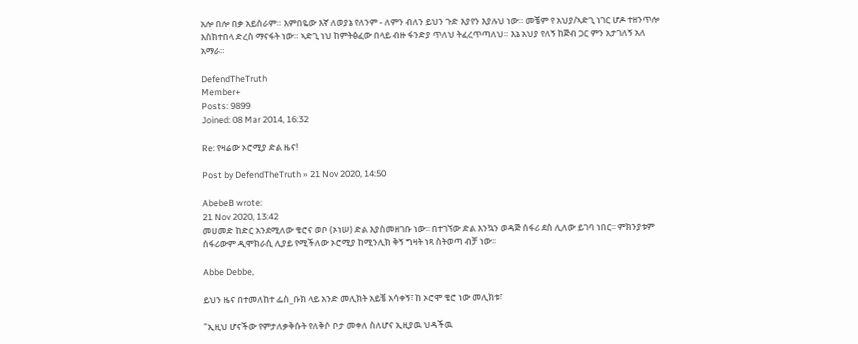አሎ በሎ በቃ አይሰራም። እምበዬው እኛ ለወያኔ የለንም - ለምን ብለን ይህን ጉድ እያየን እያሉህ ነው። መቼም የ አህያ/ኣድጊ ነገር ሆዶ ተዘንጥሎ እስክተበላ ድረስ ማናፋት ነው። ኣድጊ ነህ ከምትፅፈው በላይ ብዙ ፋንድያ ጥለህ ትፈረጥጣለህ። እኔ አህያ የለኝ ከጅብ ጋር ምን አታገለኝ አለ አማራ።

DefendTheTruth
Member+
Posts: 9899
Joined: 08 Mar 2014, 16:32

Re: የዛሬው ኦሮሚያ ድል ዜና!

Post by DefendTheTruth » 21 Nov 2020, 14:50

AbebeB wrote:
21 Nov 2020, 13:42
መሀመድ ከድር አንደሚለው ቄሮና ወቦ (ኦነሠ) ድል እያስመዘገቡ ነው፡፡ በተገኘው ድል እንኳን ወዳጅ ሰፋሪ ደስ ሊለው ይገባ ነበር፡፡ ምክንያቱም ሰፋሪውም ዲሞክራሲ ሊያይ የሚችለው ኦሮሚያ ከሚንሊክ ቅኝ ግዛት ነጻ ስትወጣ ብቻ ነው፡፡

Abbe Debbe,

ይህን ዜና በተመለከተ ፌስ_ቡክ ላይ አንድ መሊክት አይቼ አሳቀኝ፣ ከ ኦሮሞ ቄሮ ነው መሊክቱ፣

"ኢዚህ ሆናችው የምታለቃቅሱት የለቅሶ ቦታ መቀለ ስለሆና ኢዚያዉ ህዳችዉ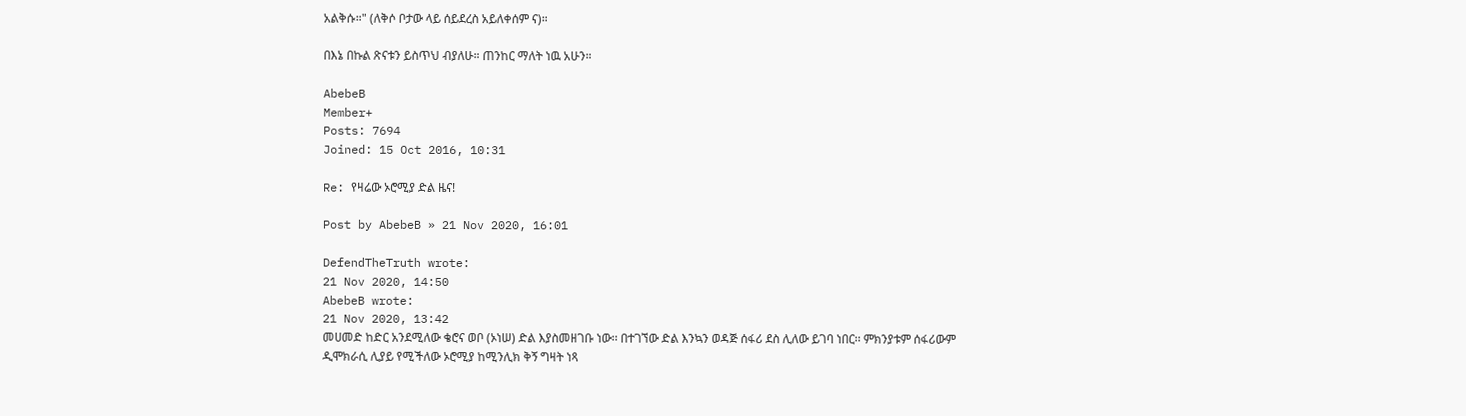አልቅሱ።" (ለቅሶ ቦታው ላይ ሰይደረስ አይለቀሰም ና)።

በእኔ በኩል ጽናቱን ይስጥህ ብያለሁ። ጠንከር ማለት ነዉ አሁን።

AbebeB
Member+
Posts: 7694
Joined: 15 Oct 2016, 10:31

Re: የዛሬው ኦሮሚያ ድል ዜና!

Post by AbebeB » 21 Nov 2020, 16:01

DefendTheTruth wrote:
21 Nov 2020, 14:50
AbebeB wrote:
21 Nov 2020, 13:42
መሀመድ ከድር አንደሚለው ቄሮና ወቦ (ኦነሠ) ድል እያስመዘገቡ ነው፡፡ በተገኘው ድል እንኳን ወዳጅ ሰፋሪ ደስ ሊለው ይገባ ነበር፡፡ ምክንያቱም ሰፋሪውም ዲሞክራሲ ሊያይ የሚችለው ኦሮሚያ ከሚንሊክ ቅኝ ግዛት ነጻ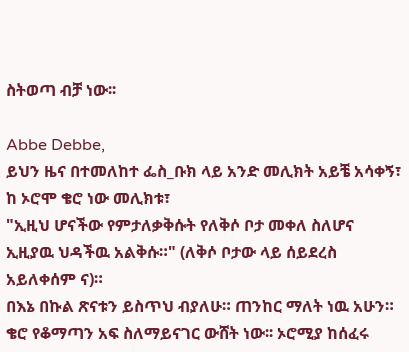ስትወጣ ብቻ ነው፡፡

Abbe Debbe,
ይህን ዜና በተመለከተ ፌስ_ቡክ ላይ አንድ መሊክት አይቼ አሳቀኝ፣ ከ ኦሮሞ ቄሮ ነው መሊክቱ፣
"ኢዚህ ሆናችው የምታለቃቅሱት የለቅሶ ቦታ መቀለ ስለሆና ኢዚያዉ ህዳችዉ አልቅሱ።" (ለቅሶ ቦታው ላይ ሰይደረስ አይለቀሰም ና)።
በእኔ በኩል ጽናቱን ይስጥህ ብያለሁ። ጠንከር ማለት ነዉ አሁን።
ቄሮ የቆማጣን አፍ ስለማይናገር ውሸት ነው፡፡ ኦሮሚያ ከሰፈሩ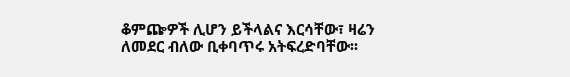ቆምጬዎች ሊሆን ይችላልና እርሳቸው፣ ዛሬን ለመደር ብለው ቢቀባጥሩ አትፍረድባቸው፡፡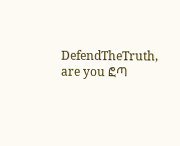DefendTheTruth, are you ፎጣ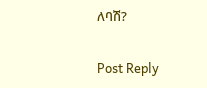ለባሽ?

Post Reply